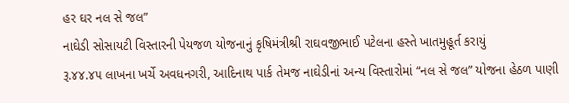હર ઘર નલ સે જલ”
નાઘેડી સોસાયટી વિસ્તારની પેયજળ યોજનાનું કૃષિમંત્રીશ્રી રાઘવજીભાઈ પટેલના હસ્તે ખાતમુહૂર્ત કરાયું
રૂ.૪૪.૪૫ લાખના ખર્ચે અવધનગરી, આદિનાથ પાર્ક તેમજ નાઘેડીનાં અન્ય વિસ્તારોમાં “નલ સે જલ” યોજના હેઠળ પાણી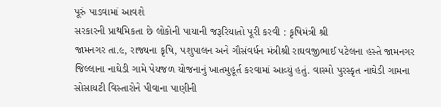પૂરું પાડવામાં આવશે
સરકારની પ્રાથમિકતા છે લોકોની પાયાની જરૂરિયાતો પૂરી કરવી : કૃષિમંત્રી શ્રી
જામનગર તા.૯, રાજ્યના કૃષિ, પશુપાલન અને ગૌસંવર્ધન મંત્રીશ્રી રાઘવજીભાઈ પટેલના હસ્તે જામનગર જિલ્લાના નાઘેડી ગામે પેયજળ યોજનાનું ખાતમુહૂર્ત કરવામાં આવ્યું હતું. વાસ્મો પુરસ્કૃત નાઘેડી ગામના સોસાયટી વિસ્તારોને પીવાના પાણીની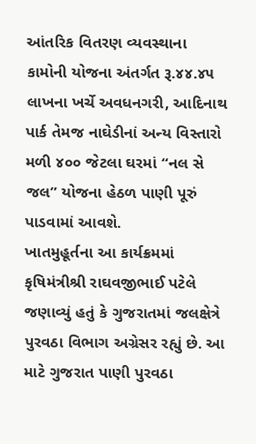આંતરિક વિતરણ વ્યવસ્થાના કામોની યોજના અંતર્ગત રૂ.૪૪.૪૫ લાખના ખર્ચે અવધનગરી, આદિનાથ પાર્ક તેમજ નાઘેડીનાં અન્ય વિસ્તારો મળી ૪૦૦ જેટલા ઘરમાં “નલ સે જલ” યોજના હેઠળ પાણી પૂરું પાડવામાં આવશે.
ખાતમુહૂર્તના આ કાર્યક્રમમાં કૃષિમંત્રીશ્રી રાઘવજીભાઈ પટેલે જણાવ્યું હતું કે ગુજરાતમાં જલક્ષેત્રે પુરવઠા વિભાગ અગ્રેસર રહ્યું છે. આ માટે ગુજરાત પાણી પુરવઠા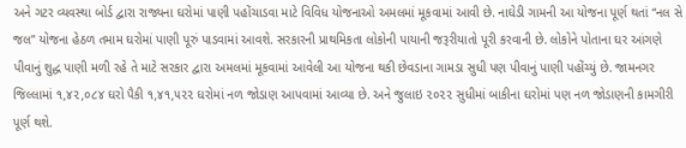અને ગટર વ્યવસ્થા બોર્ડ દ્વારા રાજ્યના ઘરોમાં પાણી પહોંચાડવા માટે વિવિધ યોજનાઓ અમલમાં મૂકવામાં આવી છે. નાઘેડી ગામની આ યોજના પૂર્ણ થતાં “નલ સે જલ” યોજના હેઠળ તમામ ઘરોમાં પાણી પૂરું પાડવામાં આવશે. સરકારની પ્રાથમિકતા લોકોની પાયાની જરૂરીયાતો પૂરી કરવાની છે. લોકોને પોતાના ઘર આંગણે પીવાનું શુદ્ધ પાણી મળી રહે તે માટે સરકાર દ્વારા અમલમાં મૂકવામાં આવેલી આ યોજના થકી છેવડાના ગામડા સુધી પણ પીવાનું પાણી પહોંચ્યું છે. જામનગર જિલ્લામાં ૧,૪૨,૦૮૪ ઘરો પૈકી ૧,૪૧,૫૨૨ ઘરોમાં નળ જોડાણ આપવામાં આવ્યા છે. અને જુલાઇ ૨૦૨૨ સુધીમાં બાકીના ઘરોમાં પણ નળ જોડાણની કામગીરી પૂર્ણ થશે.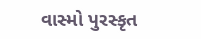વાસ્મો પુરસ્કૃત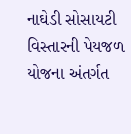નાઘેડી સોસાયટી વિસ્તારની પેયજળ યોજના અંતર્ગત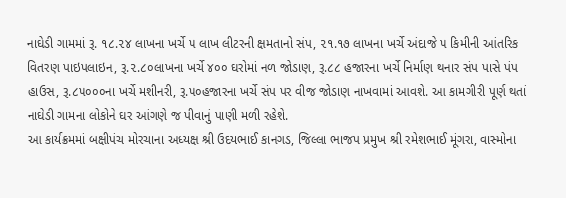નાઘેડી ગામમાં રૂ. ૧૮.૨૪ લાખના ખર્ચે ૫ લાખ લીટરની ક્ષમતાનો સંપ, ૨૧.૧૭ લાખના ખર્ચે અંદાજે ૫ કિમીની આંતરિક વિતરણ પાઇપલાઇન, રૂ.૨.૮૦લાખના ખર્ચે ૪૦૦ ઘરોમાં નળ જોડાણ, રૂ.૮૮ હજારના ખર્ચે નિર્માણ થનાર સંપ પાસે પંપ હાઉસ, રૂ.૮૫૦૦૦ના ખર્ચે મશીનરી, રૂ.૫૦હજારના ખર્ચે સંપ પર વીજ જોડાણ નાખવામાં આવશે. આ કામગીરી પૂર્ણ થતાં નાઘેડી ગામના લોકોને ઘર આંગણે જ પીવાનું પાણી મળી રહેશે.
આ કાર્યક્રમમાં બક્ષીપંચ મોરચાના અધ્યક્ષ શ્રી ઉદયભાઈ કાનગડ, જિલ્લા ભાજપ પ્રમુખ શ્રી રમેશભાઈ મૂંગરા, વાસ્મોના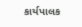કાર્યપાલક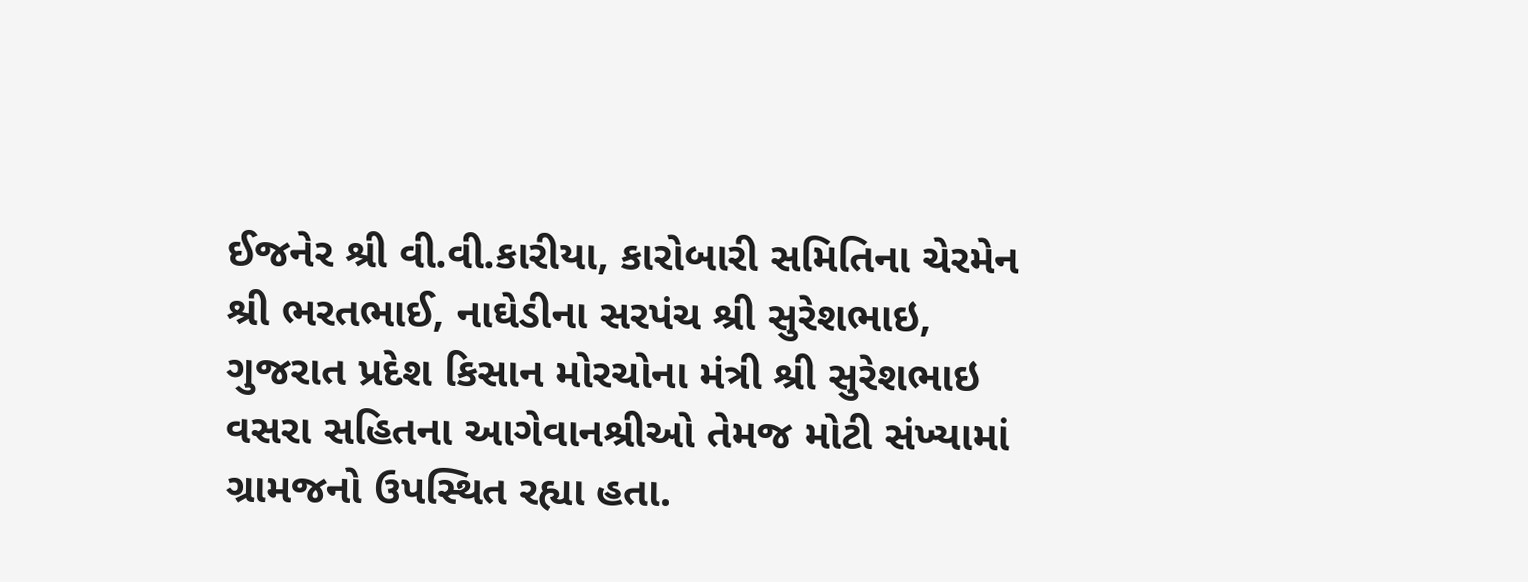ઈજનેર શ્રી વી.વી.કારીયા, કારોબારી સમિતિના ચેરમેન શ્રી ભરતભાઈ, નાઘેડીના સરપંચ શ્રી સુરેશભાઇ, ગુજરાત પ્રદેશ કિસાન મોરચોના મંત્રી શ્રી સુરેશભાઇ વસરા સહિતના આગેવાનશ્રીઓ તેમજ મોટી સંખ્યામાં ગ્રામજનો ઉપસ્થિત રહ્યા હતા.